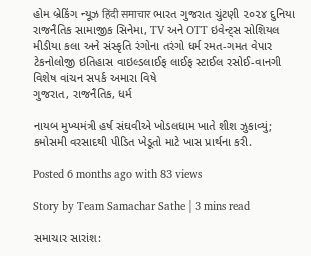હોમ બ્રેકિંગ ન્યૂઝ हिंदी समाचार ભારત ગુજરાત ચુંટણી ૨૦૨૪ દુનિયા રાજનૈતિક સામાજીક સિનેમા, TV અને OTT ઇવેન્ટ્સ સોશિયલ મીડીયા કલા અને સંસ્કૃતિ રંગોના તરંગો ધર્મ રમત-ગમત વેપાર ટેકનોલોજી ઇતિહાસ વાઇલ્ડલાઈફ લાઈફ સ્ટાઈલ રસોઈ-વાનગી વિશેષ વાંચન સપર્ક અમારા વિષે
ગુજરાત, રાજનૈતિક, ધર્મ

નાયબ મુખ્યમંત્રી હર્ષ સંઘવીએ ખોડલધામ ખાતે શીશ ઝુકાવ્યું; કમોસમી વરસાદથી પીડિત ખેડૂતો માટે ખાસ પ્રાર્થના કરી.

Posted 6 months ago with 83 views

Story by Team Samachar Sathe | 3 mins read

સમાચાર સારાંશ: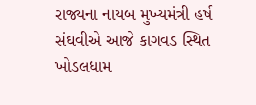રાજ્યના નાયબ મુખ્યમંત્રી હર્ષ સંઘવીએ આજે કાગવડ સ્થિત ખોડલધામ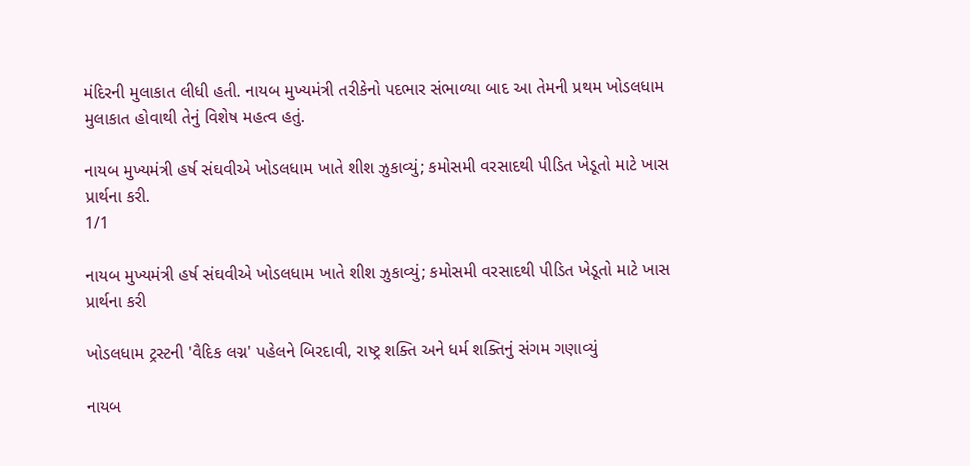મંદિરની મુલાકાત લીધી હતી. નાયબ મુખ્યમંત્રી તરીકેનો પદભાર સંભાળ્યા બાદ આ તેમની પ્રથમ ખોડલધામ મુલાકાત હોવાથી તેનું વિશેષ મહત્વ હતું.

નાયબ મુખ્યમંત્રી હર્ષ સંઘવીએ ખોડલધામ ખાતે શીશ ઝુકાવ્યું; કમોસમી વરસાદથી પીડિત ખેડૂતો માટે ખાસ પ્રાર્થના કરી.
1/1

નાયબ મુખ્યમંત્રી હર્ષ સંઘવીએ ખોડલધામ ખાતે શીશ ઝુકાવ્યું; કમોસમી વરસાદથી પીડિત ખેડૂતો માટે ખાસ પ્રાર્થના કરી

ખોડલધામ ટ્રસ્ટની 'વૈદિક લગ્ન' પહેલને બિરદાવી, રાષ્ટ્ર શક્તિ અને ધર્મ શક્તિનું સંગમ ગણાવ્યું

નાયબ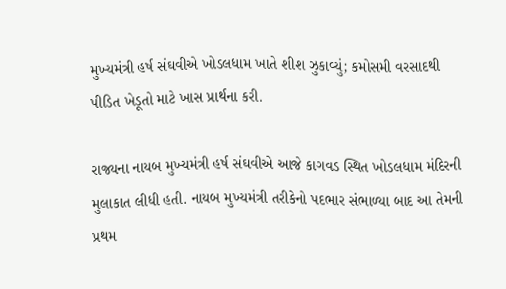મુખ્યમંત્રી હર્ષ સંઘવીએ ખોડલધામ ખાતે શીશ ઝુકાવ્યું; કમોસમી વરસાદથી પીડિત ખેડૂતો માટે ખાસ પ્રાર્થના કરી.

રાજ્યના નાયબ મુખ્યમંત્રી હર્ષ સંઘવીએ આજે કાગવડ સ્થિત ખોડલધામ મંદિરની મુલાકાત લીધી હતી. નાયબ મુખ્યમંત્રી તરીકેનો પદભાર સંભાળ્યા બાદ આ તેમની પ્રથમ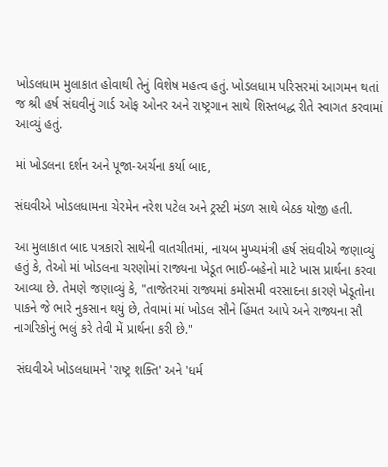ખોડલધામ મુલાકાત હોવાથી તેનું વિશેષ મહત્વ હતું. ખોડલધામ પરિસરમાં આગમન થતાં જ શ્રી હર્ષ સંઘવીનું ગાર્ડ ઓફ ઓનર અને રાષ્ટ્રગાન સાથે શિસ્તબદ્ધ રીતે સ્વાગત કરવામાં આવ્યું હતું.

માં ખોડલના દર્શન અને પૂજા-અર્ચના કર્યા બાદ,

સંઘવીએ ખોડલધામના ચેરમેન નરેશ પટેલ અને ટ્રસ્ટી મંડળ સાથે બેઠક યોજી હતી.

આ મુલાકાત બાદ પત્રકારો સાથેની વાતચીતમાં, નાયબ મુખ્યમંત્રી હર્ષ સંઘવીએ જણાવ્યું હતું કે, તેઓ માં ખોડલના ચરણોમાં રાજ્યના ખેડૂત ભાઈ-બહેનો માટે ખાસ પ્રાર્થના કરવા આવ્યા છે. તેમણે જણાવ્યું કે, "તાજેતરમાં રાજ્યમાં કમોસમી વરસાદના કારણે ખેડૂતોના પાકને જે ભારે નુકસાન થયું છે, તેવામાં માં ખોડલ સૌને હિંમત આપે અને રાજ્યના સૌ નાગરિકોનું ભલું કરે તેવી મેં પ્રાર્થના કરી છે."

 સંઘવીએ ખોડલધામને 'રાષ્ટ્ર શક્તિ' અને 'ધર્મ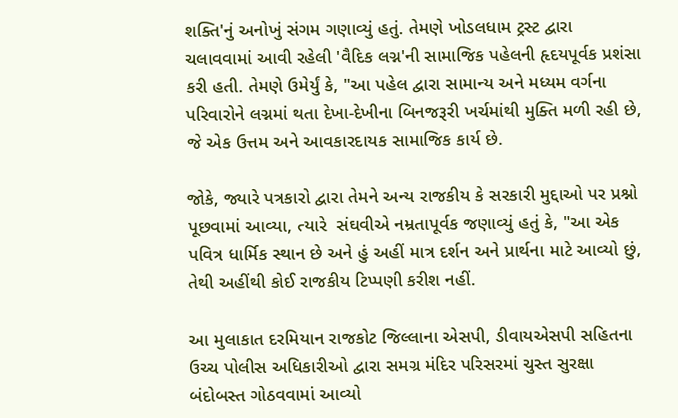શક્તિ'નું અનોખું સંગમ ગણાવ્યું હતું. તેમણે ખોડલધામ ટ્રસ્ટ દ્વારા ચલાવવામાં આવી રહેલી 'વૈદિક લગ્ન'ની સામાજિક પહેલની હૃદયપૂર્વક પ્રશંસા કરી હતી. તેમણે ઉમેર્યું કે, "આ પહેલ દ્વારા સામાન્ય અને મધ્યમ વર્ગના પરિવારોને લગ્નમાં થતા દેખા-દેખીના બિનજરૂરી ખર્ચમાંથી મુક્તિ મળી રહી છે, જે એક ઉત્તમ અને આવકારદાયક સામાજિક કાર્ય છે.

જોકે, જ્યારે પત્રકારો દ્વારા તેમને અન્ય રાજકીય કે સરકારી મુદ્દાઓ પર પ્રશ્નો પૂછવામાં આવ્યા, ત્યારે  સંઘવીએ નમ્રતાપૂર્વક જણાવ્યું હતું કે, "આ એક પવિત્ર ધાર્મિક સ્થાન છે અને હું અહીં માત્ર દર્શન અને પ્રાર્થના માટે આવ્યો છું, તેથી અહીંથી કોઈ રાજકીય ટિપ્પણી કરીશ નહીં.

આ મુલાકાત દરમિયાન રાજકોટ જિલ્લાના એસપી, ડીવાયએસપી સહિતના ઉચ્ચ પોલીસ અધિકારીઓ દ્વારા સમગ્ર મંદિર પરિસરમાં ચુસ્ત સુરક્ષા બંદોબસ્ત ગોઠવવામાં આવ્યો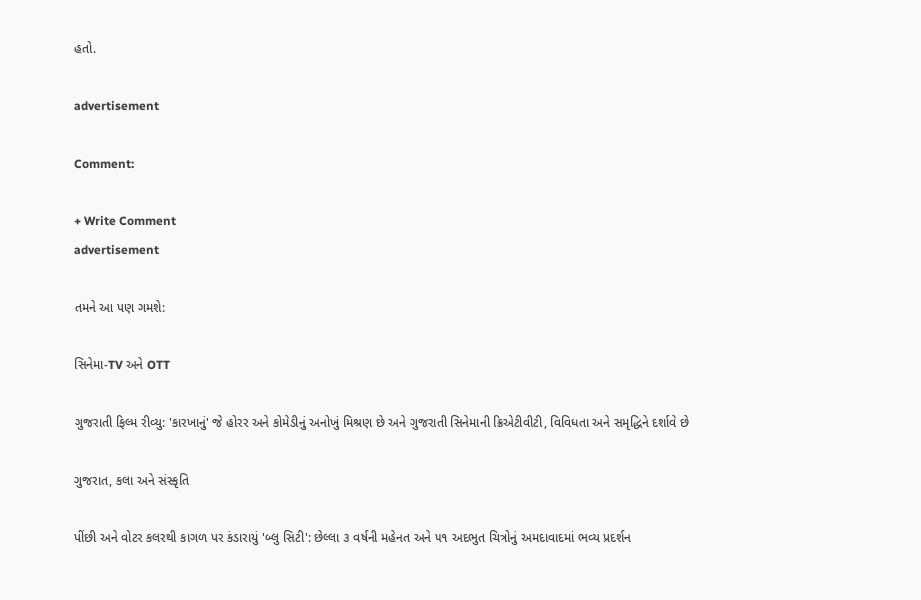હતો.

advertisement

Comment:

+ Write Comment
advertisement

તમને આ પણ ગમશે:

સિનેમા-TV અને OTT

ગુજરાતી ફિલ્મ રીવ્યુ: 'કારખાનું' જે હોરર અને કોમેડીનું અનોખું મિશ્રણ છે અને ગુજરાતી સિનેમાની ક્રિએટીવીટી, વિવિધતા અને સમૃદ્ધિને દર્શાવે છે

ગુજરાત, કલા અને સંસ્કૃતિ

પીંછી અને વોટર કલરથી કાગળ પર કંડારાયું 'બ્લુ સિટી': છેલ્લા ૩ વર્ષની મહેનત અને ૫૧ અદભુત ચિત્રોનું અમદાવાદમાં ભવ્ય પ્રદર્શન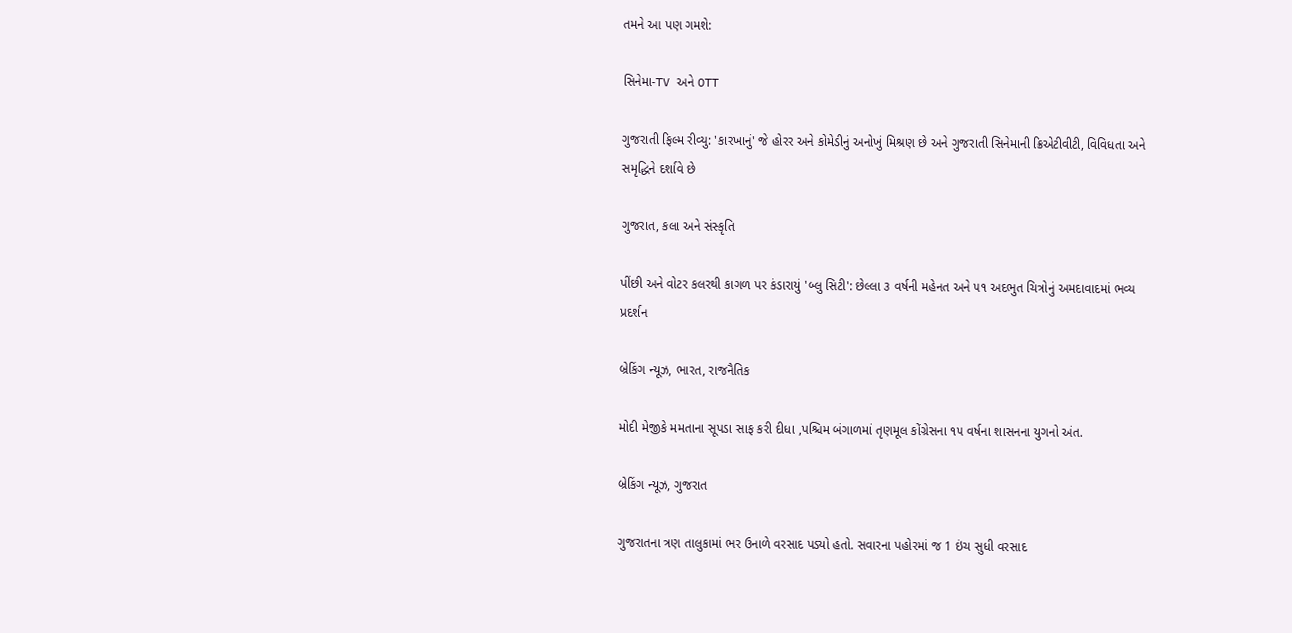તમને આ પણ ગમશે:

સિનેમા-TV અને OTT

ગુજરાતી ફિલ્મ રીવ્યુ: 'કારખાનું' જે હોરર અને કોમેડીનું અનોખું મિશ્રણ છે અને ગુજરાતી સિનેમાની ક્રિએટીવીટી, વિવિધતા અને સમૃદ્ધિને દર્શાવે છે

ગુજરાત, કલા અને સંસ્કૃતિ

પીંછી અને વોટર કલરથી કાગળ પર કંડારાયું 'બ્લુ સિટી': છેલ્લા ૩ વર્ષની મહેનત અને ૫૧ અદભુત ચિત્રોનું અમદાવાદમાં ભવ્ય પ્રદર્શન

બ્રેકિંગ ન્યૂઝ, ભારત, રાજનૈતિક

મોદી મેજીકે મમતાના સૂપડા સાફ કરી દીધા ,પશ્ચિમ બંગાળમાં તૃણમૂલ કોંગ્રેસના ૧૫ વર્ષના શાસનના યુગનો અંત.

બ્રેકિંગ ન્યૂઝ, ગુજરાત

ગુજરાતના ત્રણ તાલુકામાં ભર ઉનાળે વરસાદ પડ્યો હતો. સવારના પહોરમાં જ 1 ઇંચ સુધી વરસાદ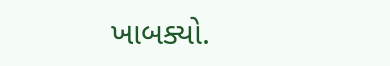ખાબક્યો.